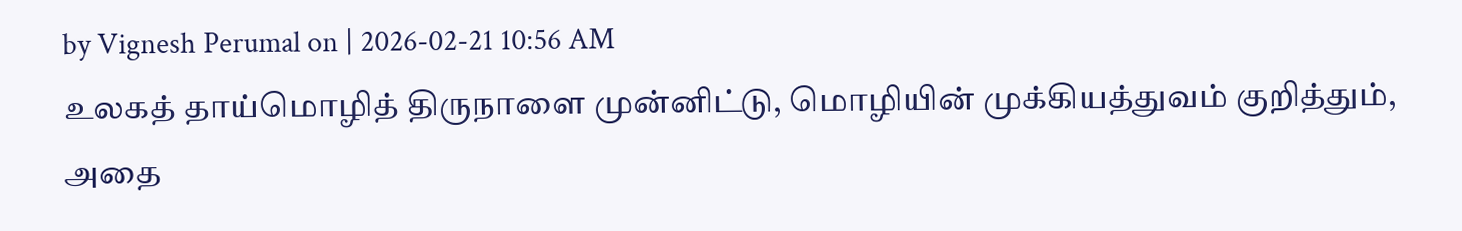by Vignesh Perumal on | 2026-02-21 10:56 AM
உலகத் தாய்மொழித் திருநாளை முன்னிட்டு, மொழியின் முக்கியத்துவம் குறித்தும், அதை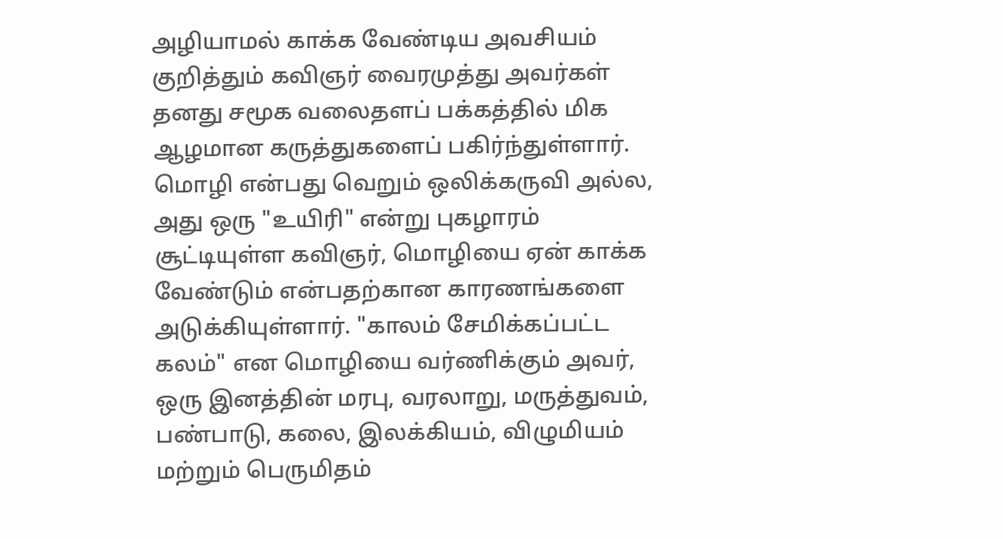அழியாமல் காக்க வேண்டிய அவசியம் குறித்தும் கவிஞர் வைரமுத்து அவர்கள் தனது சமூக வலைதளப் பக்கத்தில் மிக ஆழமான கருத்துகளைப் பகிர்ந்துள்ளார்.
மொழி என்பது வெறும் ஒலிக்கருவி அல்ல, அது ஒரு "உயிரி" என்று புகழாரம் சூட்டியுள்ள கவிஞர், மொழியை ஏன் காக்க வேண்டும் என்பதற்கான காரணங்களை அடுக்கியுள்ளார். "காலம் சேமிக்கப்பட்ட கலம்" என மொழியை வர்ணிக்கும் அவர், ஒரு இனத்தின் மரபு, வரலாறு, மருத்துவம், பண்பாடு, கலை, இலக்கியம், விழுமியம் மற்றும் பெருமிதம்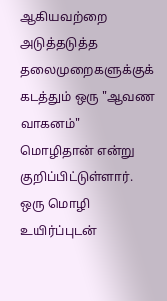ஆகியவற்றை அடுத்தடுத்த தலைமுறைகளுக்குக் கடத்தும் ஒரு "ஆவண வாகனம்" மொழிதான் என்று குறிப்பிட்டுள்ளார்.
ஒரு மொழி உயிர்ப்புடன்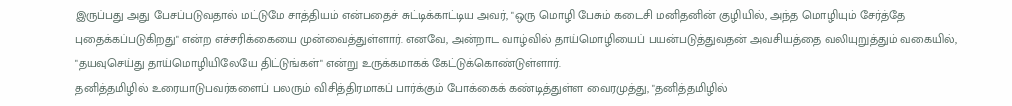இருப்பது அது பேசப்படுவதால் மட்டுமே சாத்தியம் என்பதைச் சுட்டிக்காட்டிய அவர், "ஒரு மொழி பேசும் கடைசி மனிதனின் குழியில், அந்த மொழியும் சேர்த்தே புதைக்கப்படுகிறது" என்ற எச்சரிக்கையை முன்வைத்துள்ளார். எனவே, அன்றாட வாழ்வில் தாய்மொழியைப் பயன்படுத்துவதன் அவசியத்தை வலியுறுத்தும் வகையில், "தயவுசெய்து தாய்மொழியிலேயே திட்டுங்கள்" என்று உருக்கமாகக் கேட்டுக்கொண்டுள்ளார்.
தனித்தமிழில் உரையாடுபவர்களைப் பலரும் விசித்திரமாகப் பார்க்கும் போக்கைக் கண்டித்துள்ள வைரமுத்து, "தனித்தமிழில்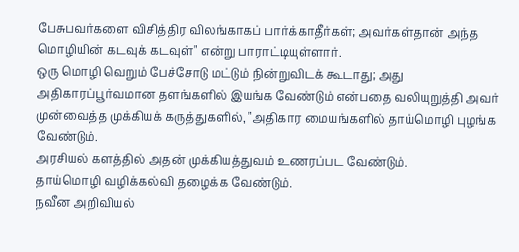பேசுபவர்களை விசித்திர விலங்காகப் பார்க்காதீர்கள்; அவர்கள்தான் அந்த மொழியின் கடவுக் கடவுள்" என்று பாராட்டியுள்ளார்.
ஒரு மொழி வெறும் பேச்சோடு மட்டும் நின்றுவிடக் கூடாது; அது அதிகாரப்பூர்வமான தளங்களில் இயங்க வேண்டும் என்பதை வலியுறுத்தி அவர் முன்வைத்த முக்கியக் கருத்துகளில், "அதிகார மையங்களில் தாய்மொழி புழங்க வேண்டும்.
அரசியல் களத்தில் அதன் முக்கியத்துவம் உணரப்பட வேண்டும்.
தாய்மொழி வழிக்கல்வி தழைக்க வேண்டும்.
நவீன அறிவியல்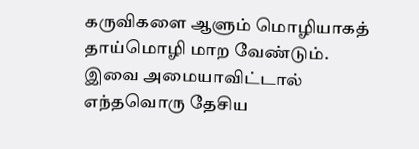கருவிகளை ஆளும் மொழியாகத் தாய்மொழி மாற வேண்டும்.
இவை அமையாவிட்டால் எந்தவொரு தேசிய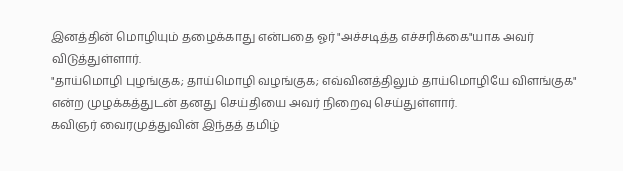இனத்தின் மொழியும் தழைக்காது என்பதை ஓர் "அச்சடித்த எச்சரிக்கை"யாக அவர் விடுத்துள்ளார்.
"தாய்மொழி புழங்குக; தாய்மொழி வழங்குக; எவ்வினத்திலும் தாய்மொழியே விளங்குக" என்ற முழக்கத்துடன் தனது செய்தியை அவர் நிறைவு செய்துள்ளார்.
கவிஞர் வைரமுத்துவின் இந்தத் தமிழ்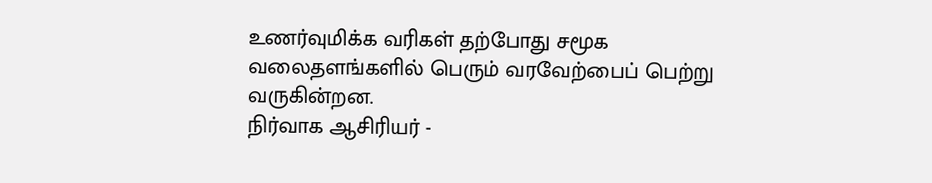உணர்வுமிக்க வரிகள் தற்போது சமூக வலைதளங்களில் பெரும் வரவேற்பைப் பெற்று வருகின்றன.
நிர்வாக ஆசிரியர் -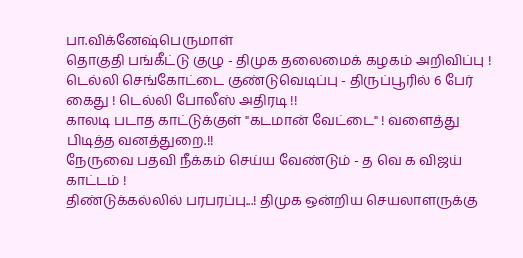பா.விக்னேஷ்பெருமாள்
தொகுதி பங்கீட்டு குழு - திமுக தலைமைக் கழகம் அறிவிப்பு !
டெல்லி செங்கோட்டை குண்டுவெடிப்பு - திருப்பூரில் 6 பேர் கைது ! டெல்லி போலீஸ் அதிரடி !!
காலடி படாத காட்டுக்குள் "கடமான் வேட்டை" ! வளைத்து பிடித்த வனத்துறை.!!
நேருவை பதவி நீக்கம் செய்ய வேண்டும் - த வெ க விஜய் காட்டம் !
திண்டுக்கல்லில் பரபரப்பு...! திமுக ஒன்றிய செயலாளருக்கு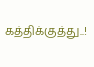கத்திக்குத்து..!